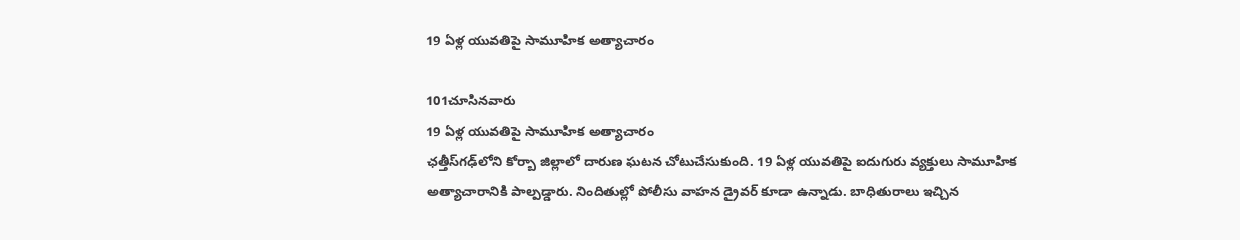19 ఏళ్ల యువతిపై సామూహిక అత్యాచారం

101చూసినవారు
19 ఏళ్ల యువతిపై సామూహిక అత్యాచారం
ఛత్తీస్‌గఢ్‌లోని కోర్బా జిల్లాలో దారుణ ఘటన చోటుచేసుకుంది. 19 ఏళ్ల యువతిపై ఐదుగురు వ్యక్తులు సామూహిక అత్యాచారానికి పాల్పడ్డారు. నిందితుల్లో పోలీసు వాహన డ్రైవర్ కూడా ఉన్నాడు. బాధితురాలు ఇచ్చిన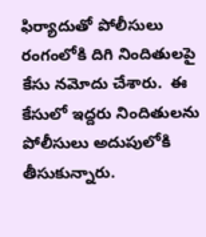ఫిర్యాదుతో పోలీసులు రంగంలోకి దిగి నిందితులపై కేసు నమోదు చేశారు.  ఈ కేసులో ఇద్దరు నిందితులను పోలీసులు అదుపులోకి తీసుకున్నారు.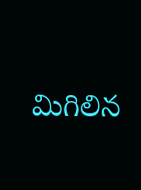మిగిలిన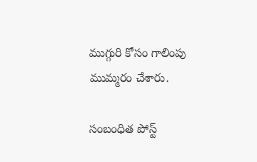ముగ్గురి కోసం గాలింపు ముమ్మరం చేశారు.

సంబంధిత పోస్ట్